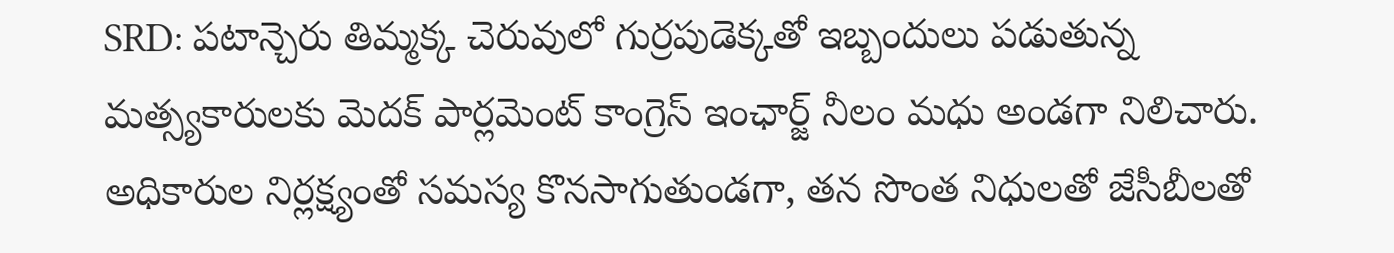SRD: పటాన్చెరు తిమ్మక్క చెరువులో గుర్రపుడెక్కతో ఇబ్బందులు పడుతున్న మత్స్యకారులకు మెదక్ పార్లమెంట్ కాంగ్రెస్ ఇంఛార్జ్ నీలం మధు అండగా నిలిచారు. అధికారుల నిర్లక్ష్యంతో సమస్య కొనసాగుతుండగా, తన సొంత నిధులతో జేసీబీలతో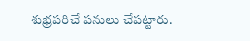శుభ్రపరిచే పనులు చేపట్టారు.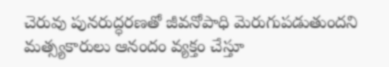చెరువు పునరుద్ధరణతో జీవనోపాధి మెరుగుపడుతుందని మత్స్యకారులు ఆనందం వ్యక్తం చేస్తూ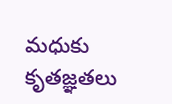మధుకు కృతజ్ఞతలు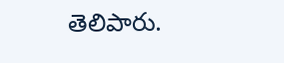తెలిపారు.